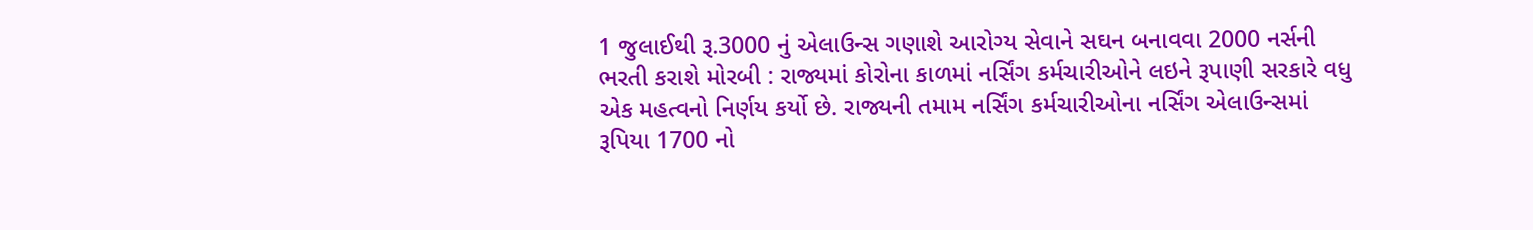1 જુલાઈથી રૂ.3000 નું એલાઉન્સ ગણાશે આરોગ્ય સેવાને સઘન બનાવવા 2000 નર્સની ભરતી કરાશે મોરબી : રાજ્યમાં કોરોના કાળમાં નર્સિંગ કર્મચારીઓને લઇને રૂપાણી સરકારે વધુ એક મહત્વનો નિર્ણય કર્યો છે. રાજ્યની તમામ નર્સિંગ કર્મચારીઓના નર્સિંગ એલાઉન્સમાં રૂપિયા 1700 નો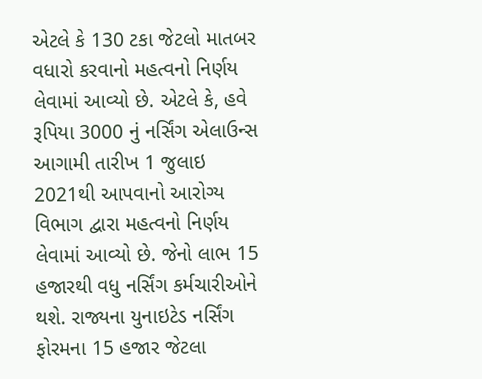એટલે કે 130 ટકા જેટલો માતબર વધારો કરવાનો મહત્વનો નિર્ણય લેવામાં આવ્યો છે. એટલે કે, હવે રૂપિયા 3000 નું નર્સિંગ એલાઉન્સ આગામી તારીખ 1 જુલાઇ 2021થી આપવાનો આરોગ્ય વિભાગ દ્વારા મહત્વનો નિર્ણય લેવામાં આવ્યો છે. જેનો લાભ 15 હજારથી વધુ નર્સિંગ કર્મચારીઓને થશે. રાજ્યના યુનાઇટેડ નર્સિંગ ફોરમના 15 હજાર જેટલા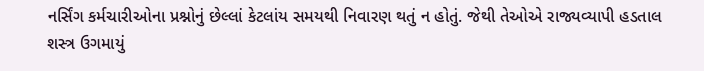નર્સિંગ કર્મચારીઓના પ્રશ્નોનું છેલ્લાં કેટલાંય સમયથી નિવારણ થતું ન હોતું. જેથી તેઓએ રાજ્યવ્યાપી હડતાલ શસ્ત્ર ઉગમાયું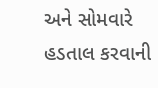અને સોમવારે હડતાલ કરવાની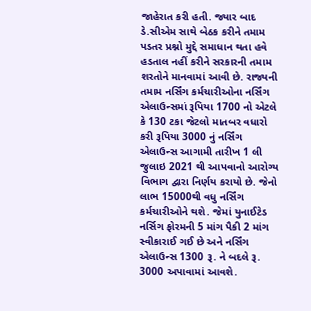જાહેરાત કરી હતી. જ્યાર બાદ ડે.સીએમ સાથે બેઠક કરીને તમામ પડતર પ્રશ્નો મુદ્દે સમાધાન થતા હવે હડતાલ નહીં કરીને સરકારની તમામ શરતોને માનવામાં આવી છે. રાજ્યની તમામ નર્સિંગ કર્મચારીઓના નર્સિંગ એલાઉન્સમાં રૂપિયા 1700 નો એટલે કે 130 ટકા જેટલો માતબર વધારો કરી રૂપિયા 3000 નું નર્સિંગ એલાઉન્સ આગામી તારીખ 1 લી જુલાઇ 2021 થી આપવાનો આરોગ્ય વિભાગ દ્વારા નિર્ણય કરાયો છે. જેનો લાભ 15000થી વધુ નર્સિંગ કર્મચારીઓને થશે. જેમાં યુનાઈટેડ નર્સિગ ફોરમની 5 માંગ પૈકી 2 માંગ સ્વીકારાઈ ગઈ છે અને નર્સિંગ એલાઉન્સ 1300 રૂ. ને બદલે રૂ. 3000 અપાવામાં આવશે.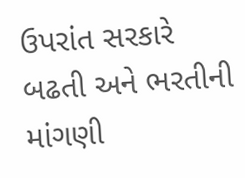ઉપરાંત સરકારે બઢતી અને ભરતીની માંગણી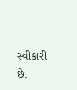સ્વીકારી છે.